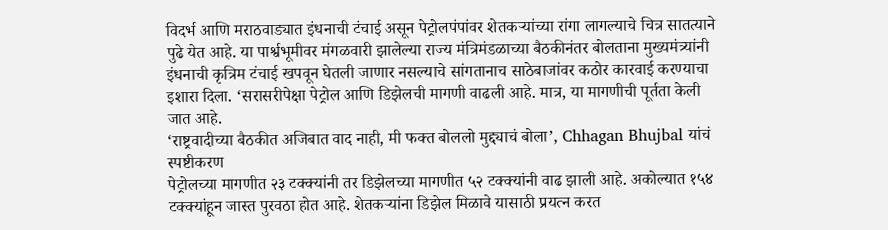विदर्भ आणि मराठवाड्यात इंधनाची टंचाई असून पेट्रोलपंपांवर शेतकऱ्यांच्या रांगा लागल्याचे चित्र सातत्याने पुढे येत आहे. या पार्श्वभूमीवर मंगळवारी झालेल्या राज्य मंत्रिमंडळाच्या बैठकीनंतर बोलताना मुख्यमंत्र्यांनी इंधनाची कृत्रिम टंचाई खपवून घेतली जाणार नसल्याचे सांगतानाच साठेबाजांवर कठोर कारवाई करण्याचा इशारा दिला. ‘सरासरीपेक्षा पेट्रोल आणि डिझेलची मागणी वाढली आहे. मात्र, या मागणीची पूर्तता केली जात आहे.
‘राष्ट्रवादीच्या बैठकीत अजिबात वाद नाही, मी फक्त बोललो मुद्द्याचं बोला’, Chhagan Bhujbal यांचं स्पष्टीकरण
पेट्रोलच्या मागणीत २३ टक्क्यांनी तर डिझेलच्या मागणीत ५२ टक्क्यांनी वाढ झाली आहे. अकोल्यात १५४ टक्क्यांहून जास्त पुरवठा होत आहे. शेतकऱ्यांना डिझेल मिळावे यासाठी प्रयत्न करत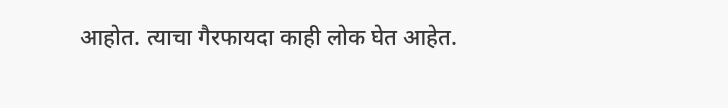आहोत. त्याचा गैरफायदा काही लोक घेत आहेत.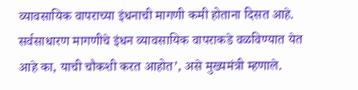व्यावसायिक वापराच्या इंधनाची मागणी कमी होताना दिसत आहे. सर्वसाधारण मागणीचे इंधन व्यावसायिक वापराकडे वळविण्यात येत आहे का, याची चौकशी करत आहोत’, असे मुख्यमंत्री म्हणाले.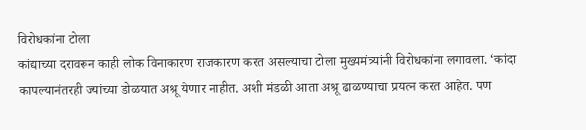विरोधकांना टोला
कांद्याच्या दरावरून काही लोक विनाकारण राजकारण करत असल्याचा टोला मुख्यमंत्र्यांनी विरोधकांना लगावला. ‘कांदा कापल्यानंतरही ज्यांच्या डोळयात अश्रू येणार नाहीत. अशी मंडळी आता अश्रू ढाळण्याचा प्रयत्न करत आहेत. पण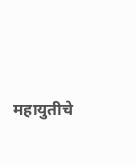महायुतीचे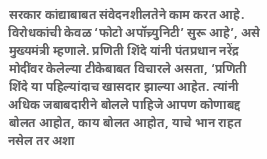सरकार कांद्याबाबत संवेदनशीलतेने काम करत आहे. विरोधकांची केवळ ‘फोटो अपॉच्र्युनिटी’ सुरू आहे’, असे मुख्यमंत्री म्हणाले. प्रणिती शिंदे यांनी पंतप्रधान नरेंद्र मोदींवर केलेल्या टीकेबाबत विचारले असता, ‘प्रणिती शिंदे या पहिल्यांदाच खासदार झाल्या आहेत. त्यांनी अधिक जबाबदारीने बोलले पाहिजे आपण कोणाबद्द बोलत आहोत, काय बोलत आहोत, याचे भान राहत नसेल तर अशा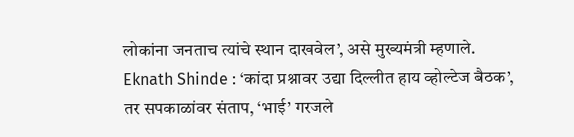लोकांना जनताच त्यांचे स्थान दाखवेल’, असे मुख्यमंत्री म्हणाले.
Eknath Shinde : ‘कांदा प्रश्नावर उद्या दिल्लीत हाय व्होल्टेज बैठक’, तर सपकाळांवर संताप, ‘भाई’ गरजले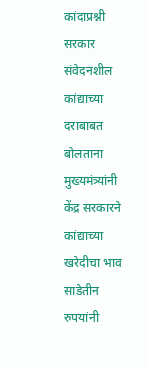कांदाप्रश्नी सरकार संवेदनशील
कांद्याच्या दराबाबत बोलताना मुख्यमंत्र्यांनी केंद्र सरकारने कांद्याच्या खरेदीचा भाव साडेतीन रुपयांनी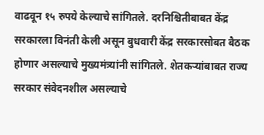वाढवून १५ रुपये केल्याचे सांगितले. दरनिश्चितीबाबत केंद्र सरकारला विनंती केली असून बुधवारी केंद्र सरकारसोबत बैठक होणार असल्याचे मुख्यमंत्र्यांनी सांगितले. शेतकऱ्यांबाबत राज्य सरकार संवेदनशील असल्याचे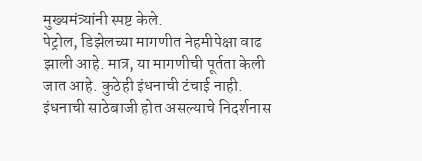मुख्यमंत्र्यांनी स्पष्ट केले.
पेट्रोल, डिझेलच्या मागणीत नेहमीपेक्षा वाढ झाली आहे. मात्र, या मागणीची पूर्तता केली जात आहे. कुठेही इंधनाची टंचाई नाही. इंधनाची साठेबाजी होत असल्याचे निदर्शनास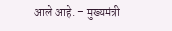आले आहे. – मुख्यमंत्री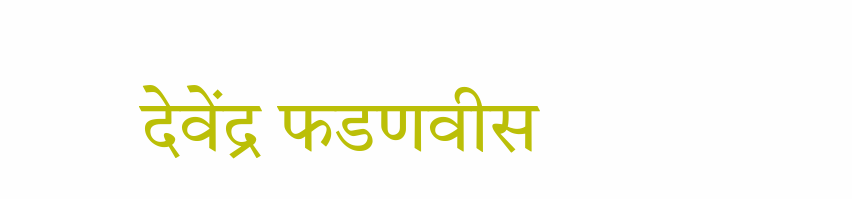देवेंद्र फडणवीस